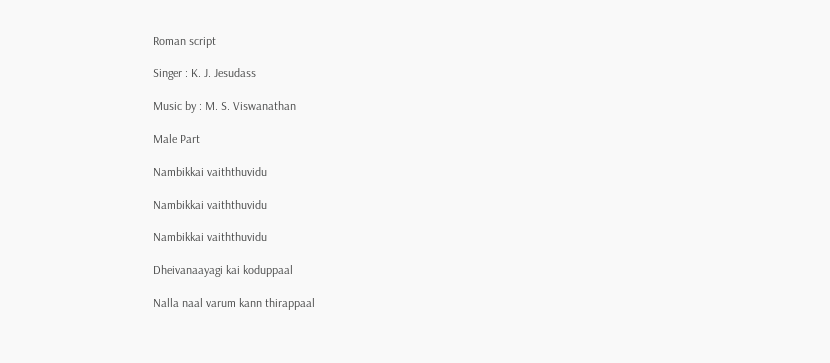Roman script

Singer : K. J. Jesudass

Music by : M. S. Viswanathan

Male Part

Nambikkai vaiththuvidu

Nambikkai vaiththuvidu

Nambikkai vaiththuvidu

Dheivanaayagi kai koduppaal

Nalla naal varum kann thirappaal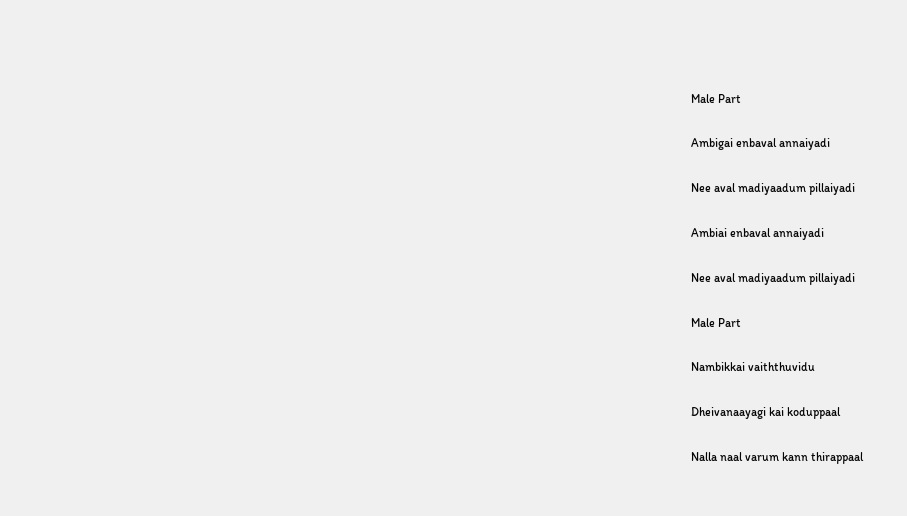Male Part

Ambigai enbaval annaiyadi

Nee aval madiyaadum pillaiyadi

Ambiai enbaval annaiyadi

Nee aval madiyaadum pillaiyadi

Male Part

Nambikkai vaiththuvidu

Dheivanaayagi kai koduppaal

Nalla naal varum kann thirappaal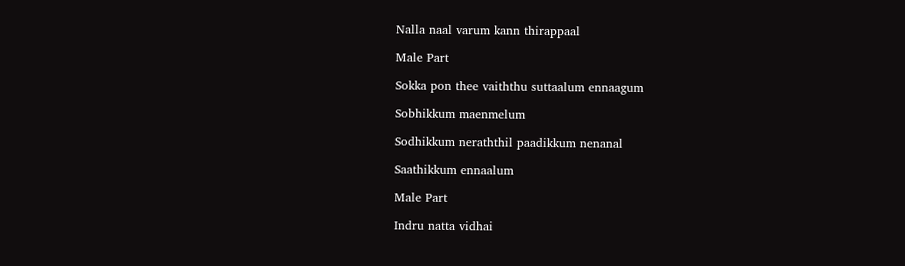Nalla naal varum kann thirappaal

Male Part

Sokka pon thee vaiththu suttaalum ennaagum

Sobhikkum maenmelum

Sodhikkum neraththil paadikkum nenanal

Saathikkum ennaalum

Male Part

Indru natta vidhai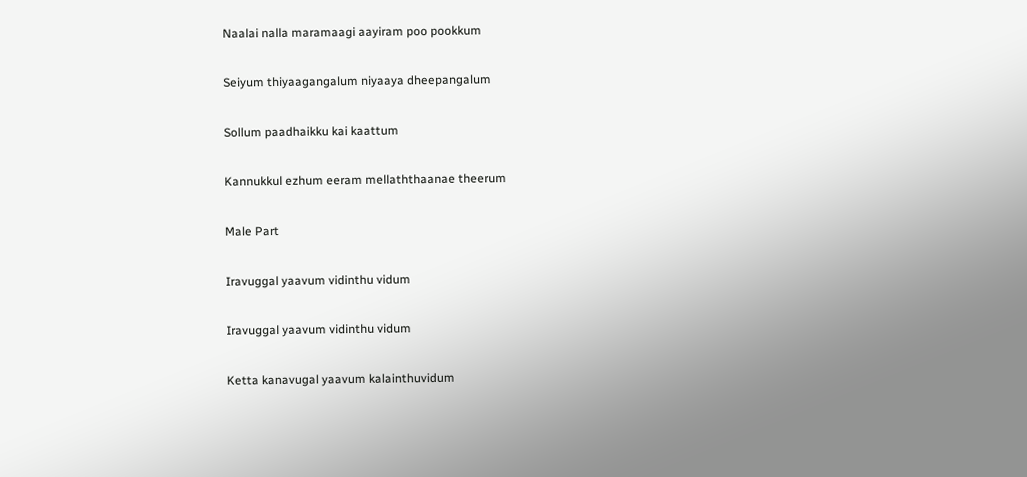Naalai nalla maramaagi aayiram poo pookkum

Seiyum thiyaagangalum niyaaya dheepangalum

Sollum paadhaikku kai kaattum

Kannukkul ezhum eeram mellaththaanae theerum

Male Part

Iravuggal yaavum vidinthu vidum

Iravuggal yaavum vidinthu vidum

Ketta kanavugal yaavum kalainthuvidum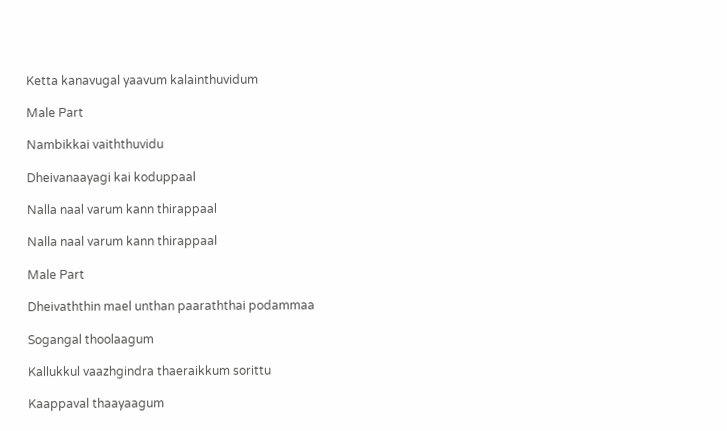Ketta kanavugal yaavum kalainthuvidum

Male Part

Nambikkai vaiththuvidu

Dheivanaayagi kai koduppaal

Nalla naal varum kann thirappaal

Nalla naal varum kann thirappaal

Male Part

Dheivaththin mael unthan paaraththai podammaa

Sogangal thoolaagum

Kallukkul vaazhgindra thaeraikkum sorittu

Kaappaval thaayaagum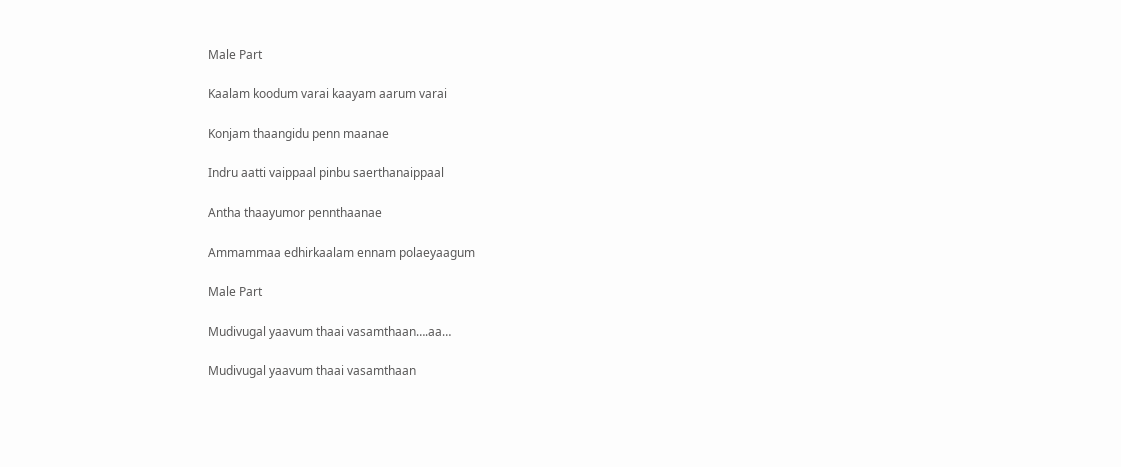Male Part

Kaalam koodum varai kaayam aarum varai

Konjam thaangidu penn maanae

Indru aatti vaippaal pinbu saerthanaippaal

Antha thaayumor pennthaanae

Ammammaa edhirkaalam ennam polaeyaagum

Male Part

Mudivugal yaavum thaai vasamthaan….aa…

Mudivugal yaavum thaai vasamthaan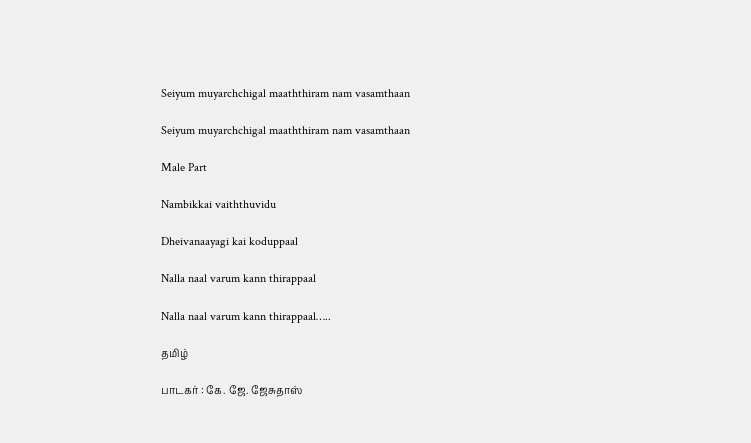Seiyum muyarchchigal maaththiram nam vasamthaan

Seiyum muyarchchigal maaththiram nam vasamthaan

Male Part

Nambikkai vaiththuvidu

Dheivanaayagi kai koduppaal

Nalla naal varum kann thirappaal

Nalla naal varum kann thirappaal…..

தமிழ்

பாடகர் : கே. ஜே. ஜேசுதாஸ்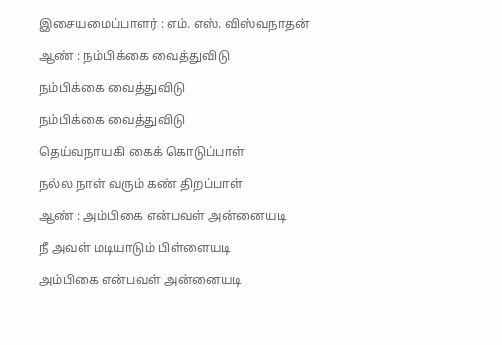இசையமைப்பாளர் : எம். எஸ். விஸ்வநாதன்

ஆண் : நம்பிக்கை வைத்துவிடு

நம்பிக்கை வைத்துவிடு

நம்பிக்கை வைத்துவிடு

தெய்வநாயகி கைக் கொடுப்பாள்

நல்ல நாள் வரும் கண் திறப்பாள்

ஆண் : அம்பிகை என்பவள் அன்னையடி

நீ அவள் மடியாடும் பிள்ளையடி

அம்பிகை என்பவள் அன்னையடி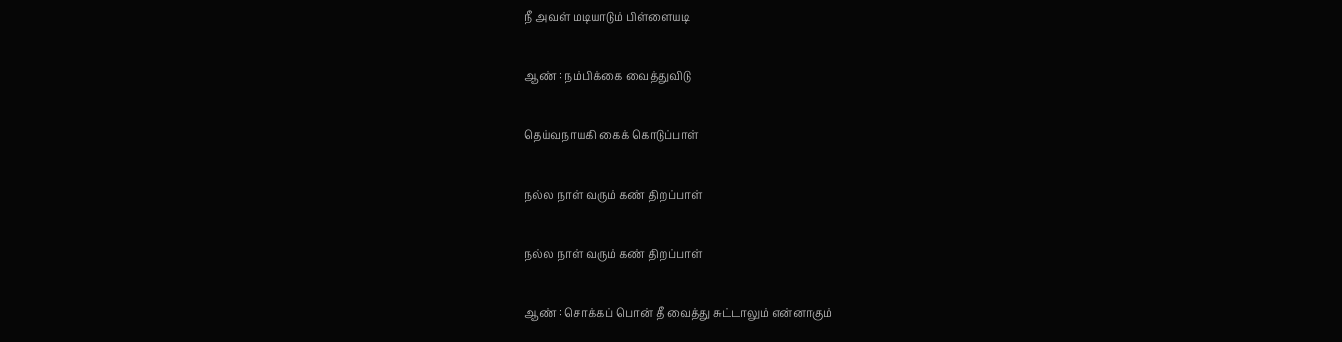நீ அவள் மடியாடும் பிள்ளையடி

ஆண் : நம்பிக்கை வைத்துவிடு

தெய்வநாயகி கைக் கொடுப்பாள்

நல்ல நாள் வரும் கண் திறப்பாள்

நல்ல நாள் வரும் கண் திறப்பாள்

ஆண் : சொக்கப் பொன் தீ வைத்து சுட்டாலும் என்னாகும்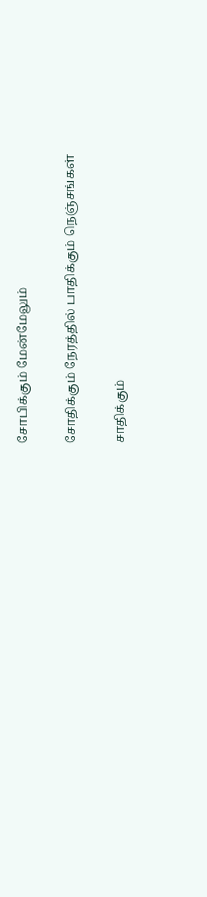சோபிக்கும் மேன்மேலும்

சோதிக்கும் நேரத்தில் பாதிக்கும் நெஞ்சங்கள்

சாதிக்கும்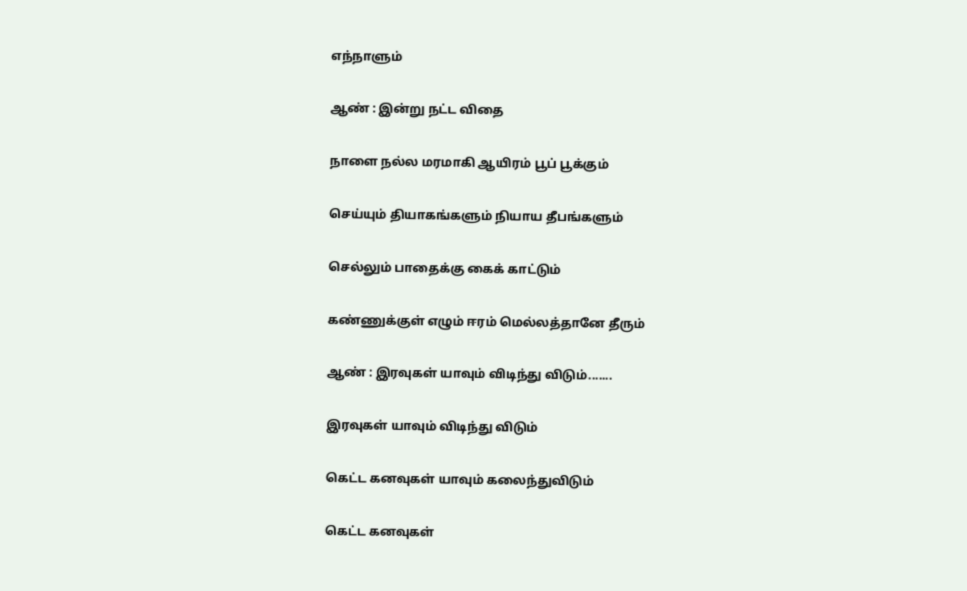எந்நாளும்

ஆண் : இன்று நட்ட விதை

நாளை நல்ல மரமாகி ஆயிரம் பூப் பூக்கும்

செய்யும் தியாகங்களும் நியாய தீபங்களும்

செல்லும் பாதைக்கு கைக் காட்டும்

கண்ணுக்குள் எழும் ஈரம் மெல்லத்தானே தீரும்

ஆண் : இரவுகள் யாவும் விடிந்து விடும்.......

இரவுகள் யாவும் விடிந்து விடும்

கெட்ட கனவுகள் யாவும் கலைந்துவிடும்

கெட்ட கனவுகள்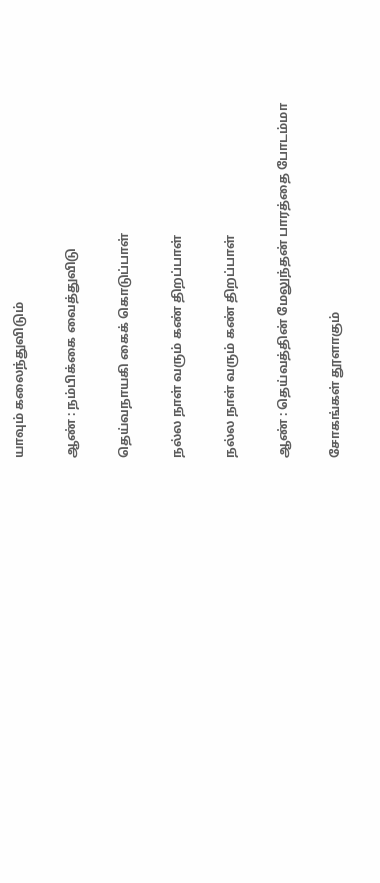யாவும் கலைந்துவிடும்

ஆண் : நம்பிக்கை வைத்துவிடு

தெய்வநாயகி கைக் கொடுப்பாள்

நல்ல நாள் வரும் கண் திறப்பாள்

நல்ல நாள் வரும் கண் திறப்பாள்

ஆண் : தெய்வத்தின் மேலுந்தன் பாரத்தை போடம்மா

சோகங்கள் தூளாகும்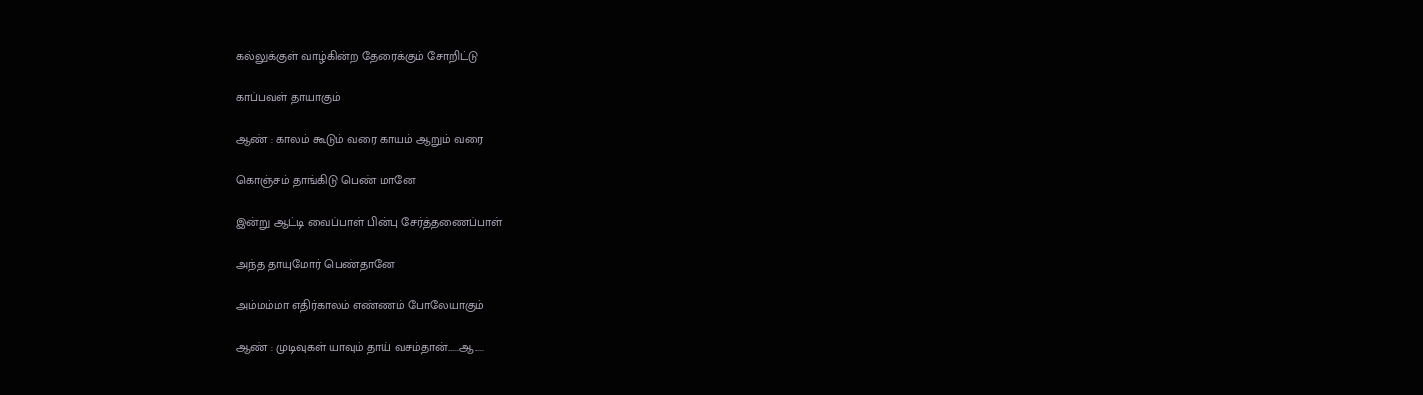கல்லுக்குள் வாழ்கின்ற தேரைக்கும் சோறிட்டு

காப்பவள் தாயாகும்

ஆண் : காலம் கூடும் வரை காயம் ஆறும் வரை

கொஞ்சம் தாங்கிடு பெண் மானே

இன்று ஆட்டி வைப்பாள் பின்பு சேர்த்தணைப்பாள்

அந்த தாயுமோர் பெண்தானே

அம்மம்மா எதிர்காலம் எண்ணம் போலேயாகும்

ஆண் : முடிவுகள் யாவும் தாய் வசம்தான்......ஆ.....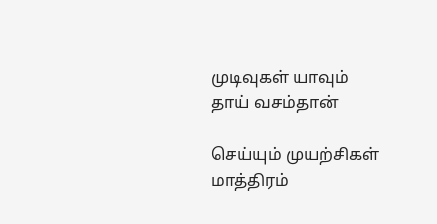முடிவுகள் யாவும் தாய் வசம்தான்

செய்யும் முயற்சிகள் மாத்திரம்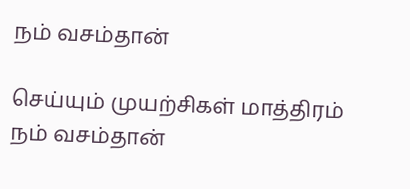நம் வசம்தான்

செய்யும் முயற்சிகள் மாத்திரம் நம் வசம்தான்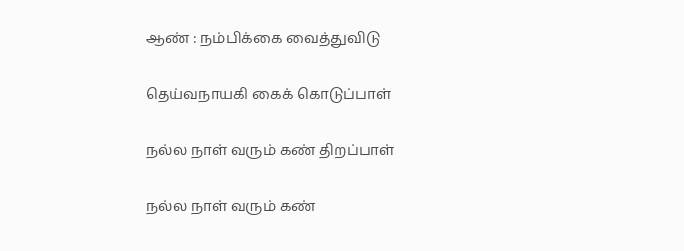ஆண் : நம்பிக்கை வைத்துவிடு

தெய்வநாயகி கைக் கொடுப்பாள்

நல்ல நாள் வரும் கண் திறப்பாள்

நல்ல நாள் வரும் கண்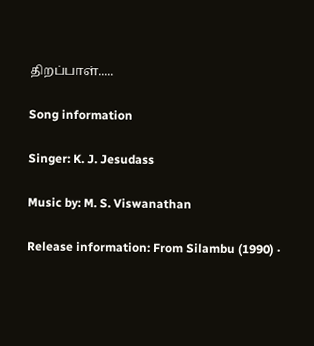திறப்பாள்.....

Song information

Singer: K. J. Jesudass

Music by: M. S. Viswanathan

Release information: From Silambu (1990) ·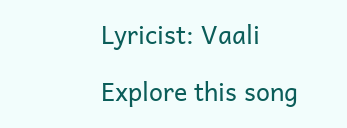Lyricist: Vaali

Explore this song